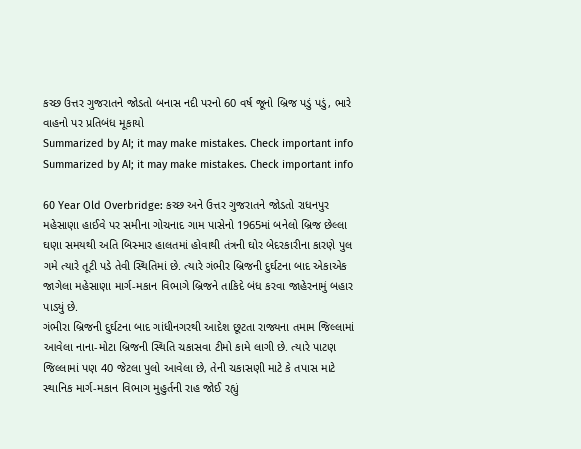કચ્છ ઉત્તર ગુજરાતને જોડતો બનાસ નદી પરનો 60 વર્ષ જૂનો બ્રિજ પડું પડું, ભારે વાહનો પર પ્રતિબંધ મૂકાયો
Summarized by AI; it may make mistakes. Check important info
Summarized by AI; it may make mistakes. Check important info

60 Year Old Overbridge: કચ્છ અને ઉત્તર ગુજરાતને જોડતો રાધનપુર મહેસાણા હાઈવે પર સમીના ગોચનાદ ગામ પાસેનો 1965માં બનેલો બ્રિજ છેલ્લા ઘણા સમયથી અતિ બિસ્માર હાલતમાં હોવાથી તંત્રની ઘોર બેદરકારીના કારણે પુલ ગમે ત્યારે તૂટી પડે તેવી સ્થિતિમાં છે. ત્યારે ગંભીર બ્રિજની દુર્ઘટના બાદ એકાએક જાગેલા મહેસાણા માર્ગ-મકાન વિભાગે બ્રિજને તાકિદે બંધ કરવા જાહેરનામું બહાર પાડ્યું છે.
ગંભીરા બ્રિજની દુર્ઘટના બાદ ગાંધીનગરથી આદેશ છૂટતા રાજ્યના તમામ જિલ્લામાં આવેલા નાના-મોટા બ્રિજની સ્થિતિ ચકાસવા ટીમો કામે લાગી છે. ત્યારે પાટણ જિલ્લામાં પણ 40 જેટલા પુલો આવેલા છે, તેની ચકાસણી માટે કે તપાસ માટે સ્થાનિક માર્ગ-મકાન વિભાગ મુહુર્તની રાહ જોઈ રહ્યું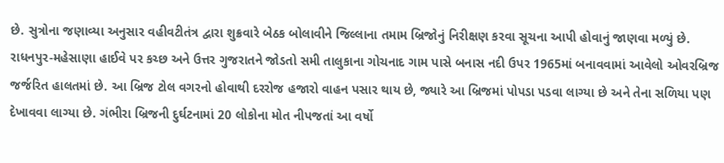છે. સુત્રોના જણાવ્યા અનુસાર વહીવટીતંત્ર દ્વારા શુક્રવારે બેઠક બોલાવીને જિલ્લાના તમામ બ્રિજોનું નિરીક્ષણ કરવા સૂચના આપી હોવાનું જાણવા મળ્યું છે.
રાધનપુર-મહેસાણા હાઈવે પર કચ્છ અને ઉત્તર ગુજરાતને જોડતો સમી તાલુકાના ગોચનાદ ગામ પાસે બનાસ નદી ઉપર 1965માં બનાવવામાં આવેલો ઓવરબ્રિજ જર્જરિત હાલતમાં છે. આ બ્રિજ ટોલ વગરનો હોવાથી દરરોજ હજારો વાહન પસાર થાય છે, જ્યારે આ બ્રિજમાં પોપડા પડવા લાગ્યા છે અને તેના સળિયા પણ દેખાવવા લાગ્યા છે. ગંભીરા બ્રિજની દુર્ઘટનામાં 20 લોકોના મોત નીપજતાં આ વર્ષો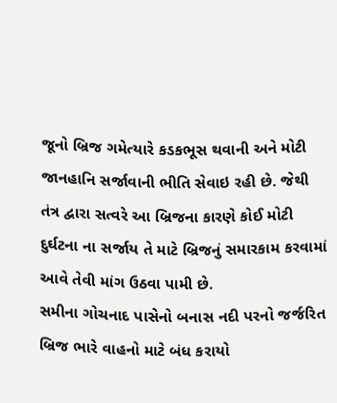જૂનો બ્રિજ ગમેત્યારે કડકભૂસ થવાની અને મોટી જાનહાનિ સર્જાવાની ભીતિ સેવાઇ રહી છે. જેથી તંત્ર દ્વારા સત્વરે આ બ્રિજના કારણે કોઈ મોટી દુર્ઘટના ના સર્જાય તે માટે બ્રિજનું સમારકામ કરવામાં આવે તેવી માંગ ઉઠવા પામી છે.
સમીના ગોચનાદ પાસેનો બનાસ નદી પરનો જર્જરિત બ્રિજ ભારે વાહનો માટે બંધ કરાયો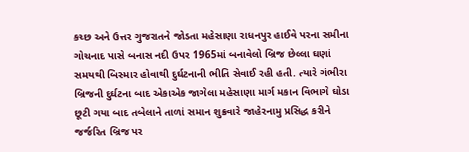કચ્છ અને ઉત્તર ગુજરાતને જોડતા મહેસાણા રાધનપુર હાઈવે પરના સમીના ગોચનાદ પાસે બનાસ નદી ઉપર 1965માં બનાવેલો બ્રિજ છેલ્લા ઘણાં સમયથી બિસ્માર હોવાથી દુર્ઘટનાની ભીતિ સેવાઈ રહી હતી. ત્યારે ગંભીરા બ્રિજની દુર્ઘટના બાદ એકાએક જાગેલા મહેસાણા માર્ગ મકાન વિભાગે ઘોડા છૂટી ગયા બાદ તબેલાને તાળાં સમાન શુક્રવારે જાહેરનામુ પ્રસિદ્ધ કરીને જર્જરિત બ્રિજ પર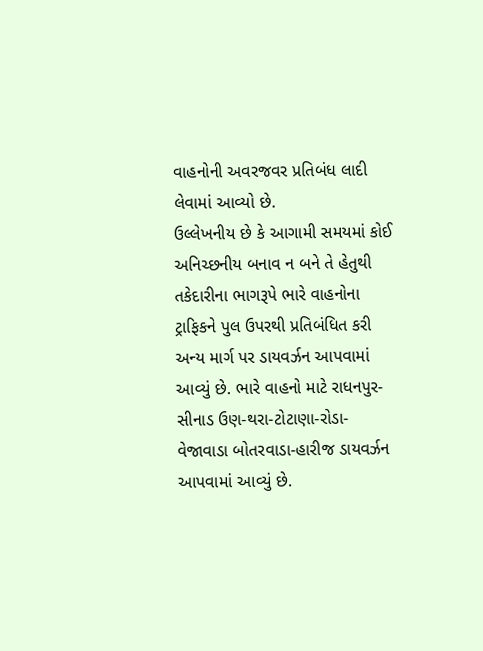વાહનોની અવરજવર પ્રતિબંધ લાદી લેવામાં આવ્યો છે.
ઉલ્લેખનીય છે કે આગામી સમયમાં કોઈ અનિચ્છનીય બનાવ ન બને તે હેતુથી તકેદારીના ભાગરૂપે ભારે વાહનોના ટ્રાફિકને પુલ ઉપરથી પ્રતિબંધિત કરી અન્ય માર્ગ પર ડાયવર્ઝન આપવામાં આવ્યું છે. ભારે વાહનો માટે રાધનપુર-સીનાડ ઉણ-થરા-ટોટાણા-રોડા-વેજાવાડા બોતરવાડા-હારીજ ડાયવર્ઝન આપવામાં આવ્યું છે.